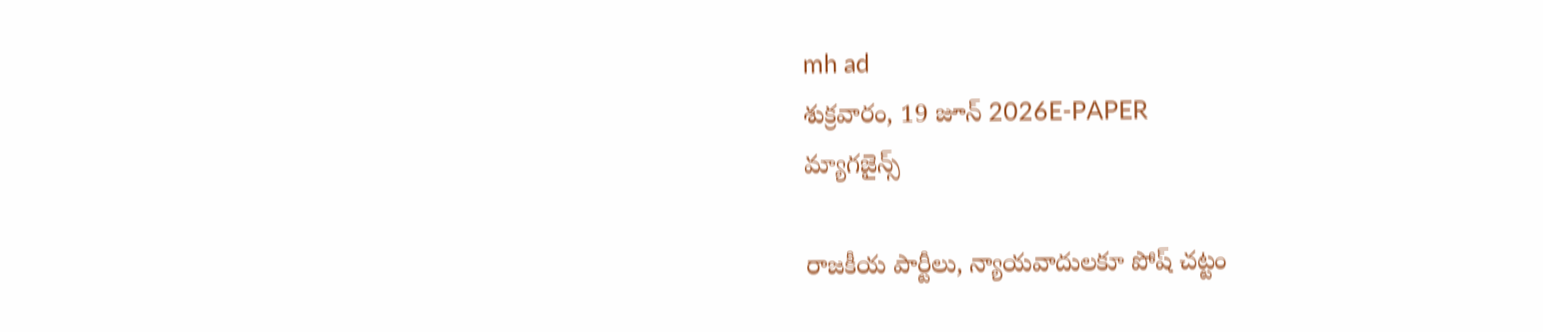mh ad
శుక్రవారం, 19 జూన్ 2026E-PAPER
మ్యాగజైన్స్

రాజకీయ పార్టీలు, న్యాయవాదులకూ పోష్‌ చట్టం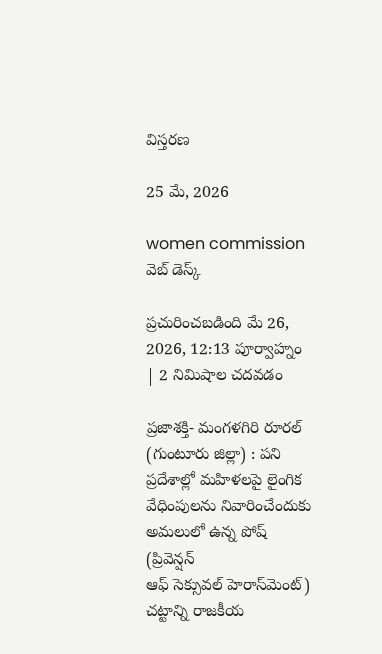విస్తరణ

25 మే, 2026

women commission
వెబ్ డెస్క్

ప్రచురించబడింది మే 26, 2026, 12:13 పూర్వాహ్నం | 2 నిమిషాల చదవడం

ప్రజాశక్తి- మంగళగిరి రూరల్‌ (గుంటూరు జిల్లా) : పని ప్రదేశాల్లో మహిళలపై లైంగిక వేధింపులను నివారించేందుకు అమలులో ఉన్న పోష్‌ (ప్రివెన్షన్‌ ఆఫ్‌ ‌సెక్సువల్‌ ‌హెరాస్‌‌మెంట్‌) చట్టాన్ని రాజకీయ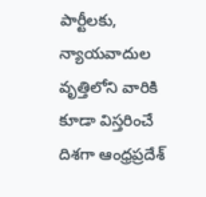పార్టీలకు, న్యాయవాదుల వృత్తిలోని వారికి కూడా విస్తరించే దిశగా ఆంధ్రప్రదేశ్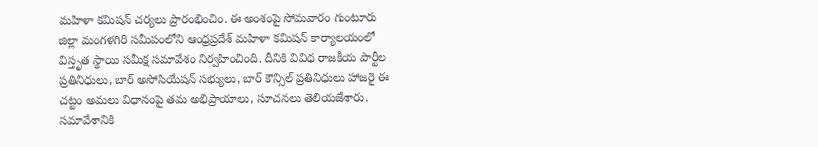మహిళా కమిషన్ చర్యలు ప్రారంభించిం. ఈ అంశంపై సోమవారం గుంటూరు జిల్లా మంగళగిరి సమీపంలోని ఆంధ్రప్రదేశ్ మహిళా కమిషన్ కార్యాలయంలో విస్తృత స్థాయి సమీక్ష సమావేశం నిర్వహించింది. దీనికి వివిధ రాజకీయ పార్టీల ప్రతినిధులు, బార్ అసోసియేషన్ సభ్యులు, బార్ కౌన్సిల్ ప్రతినిధులు హాజరై ఈ చట్టం అమలు విధానంపై తమ అభిప్రాయాలు, సూచనలు తెలియజేశారు. సమావేశానికి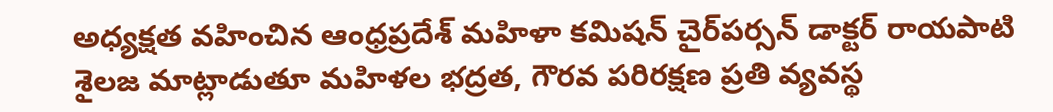అధ్యక్షత వహించిన ఆంధ్రప్రదేశ్ మహిళా కమిషన్ చైర్‌పర్సన్ డాక్టర్ రాయపాటి శైలజ మాట్లాడుతూ మహిళల భద్రత, గౌరవ పరిరక్షణ ప్రతి వ్యవస్థ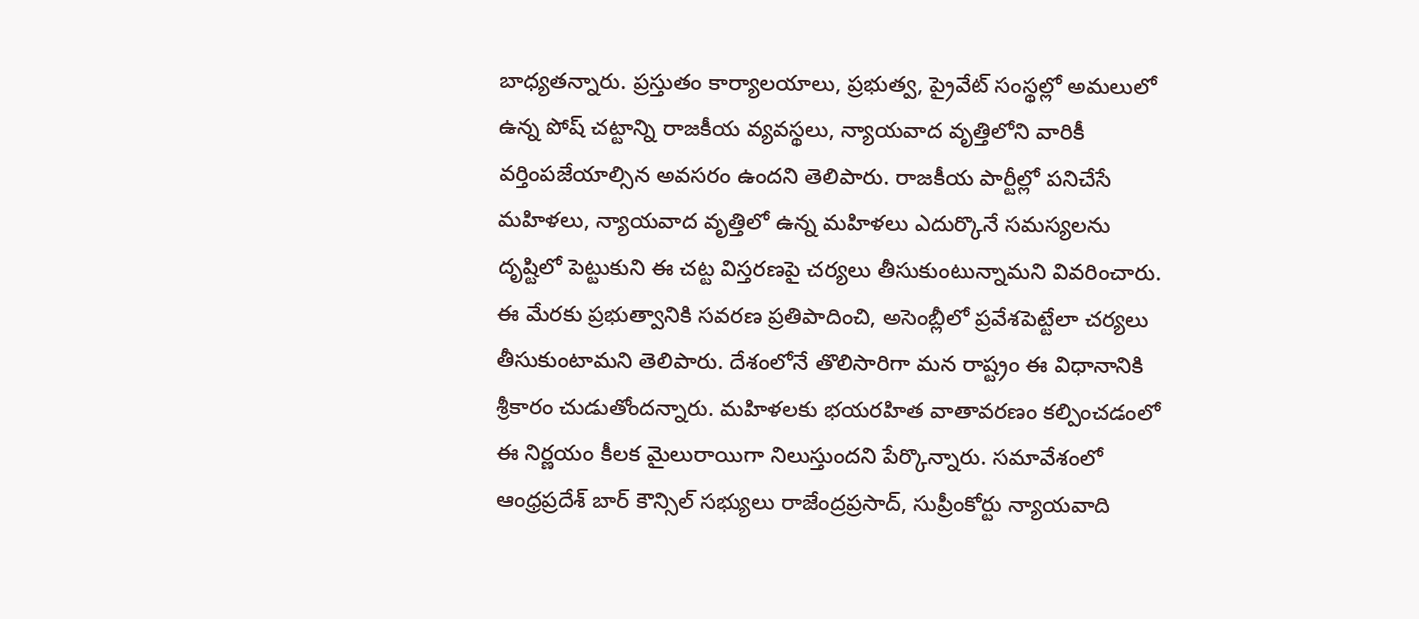బాధ్యతన్నారు. ప్రస్తుతం కార్యాలయాలు, ప్రభుత్వ, ప్రైవేట్ సంస్థల్లో అమలులో ఉన్న పోష్‌ చట్టాన్ని రాజకీయ వ్యవస్థలు, న్యాయవాద వృత్తిలోని వారికీ వర్తింపజేయాల్సిన అవసరం ఉందని తెలిపారు. రాజకీయ పార్టీల్లో పనిచేసే మహిళలు, న్యాయవాద వృత్తిలో ఉన్న మహిళలు ఎదుర్కొనే సమస్యలను దృష్టిలో పెట్టుకుని ఈ చట్ట విస్తరణపై చర్యలు తీసుకుంటున్నామని వివరించారు. ఈ మేరకు ప్రభుత్వానికి సవరణ ప్రతిపాదించి, అసెంబ్లీలో ప్రవేశపెట్టేలా చర్యలు తీసుకుంటామని తెలిపారు. దేశంలోనే తొలిసారిగా మన రాష్ట్రం ఈ విధానానికి శ్రీకారం చుడుతోందన్నారు. మహిళలకు భయరహిత వాతావరణం కల్పించడంలో ఈ నిర్ణయం కీలక మైలురాయిగా నిలుస్తుందని పేర్కొన్నారు. సమావేశంలో ఆంధ్రప్రదేశ్ బార్ కౌన్సిల్ సభ్యులు రాజేంద్రప్రసాద్, సుప్రీంకోర్టు న్యాయవాది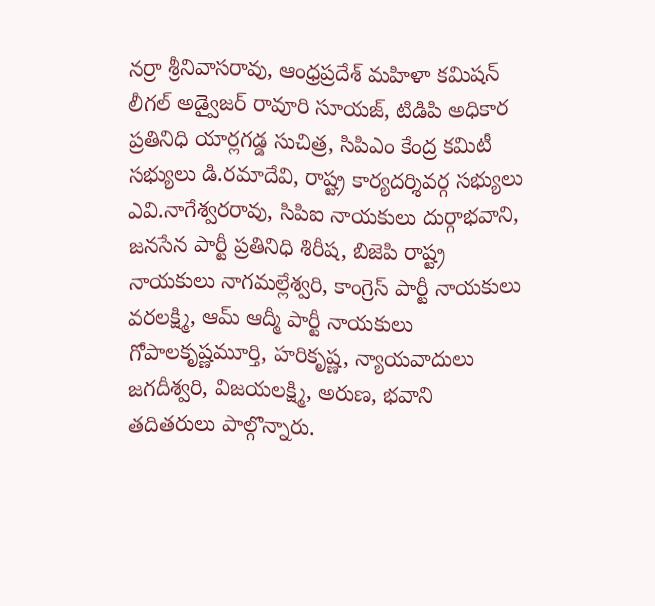నర్రా శ్రీనివాసరావు, ఆంధ్రప్రదేశ్ మహిళా కమిషన్ లీగల్ అడ్వైజర్ రావూరి సూయజ్, టిడిపి అధికార ప్రతినిధి యార్లగడ్డ సుచిత్ర, సిపిఎం కేంద్ర కమిటీ సభ్యులు డి.రమాదేవి, రాష్ట్ర కార్యదర్శివర్గ సభ్యులు ఎవి.నాగేశ్వరరావు, సిపిఐ నాయకులు దుర్గాభవాని, జనసేన పార్టీ ప్రతినిధి శిరీష, బిజెపి రాష్ట్ర నాయకులు నాగమల్లేశ్వరి, కాంగ్రెస్ పార్టీ నాయకులు వరలక్ష్మి, ఆమ్ ఆద్మీ పార్టీ నాయకులు గోపాలకృష్ణమూర్తి, హరికృష్ణ, న్యాయవాదులు జగదీశ్వరి, విజయలక్ష్మి, అరుణ, భవాని తదితరులు పాల్గొన్నారు.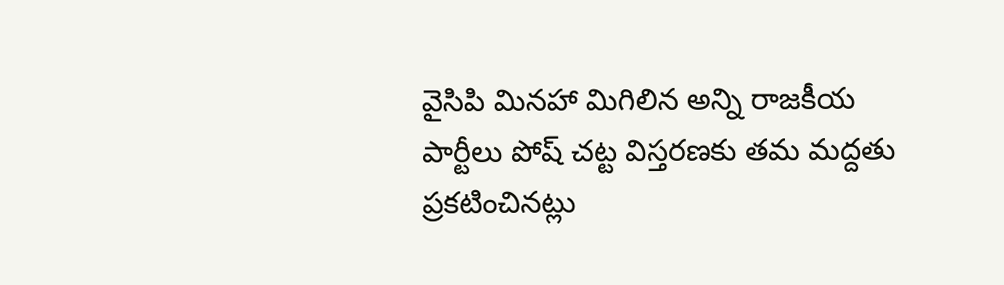వైసిపి మినహా మిగిలిన అన్ని రాజకీయ పార్టీలు పోష్‌ చట్ట విస్తరణకు తమ మద్దతు ప్రకటిం‌చినట్లు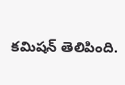కమిషన్‌ ‌తెలిపింది.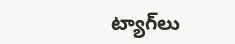ట్యాగ్‌లు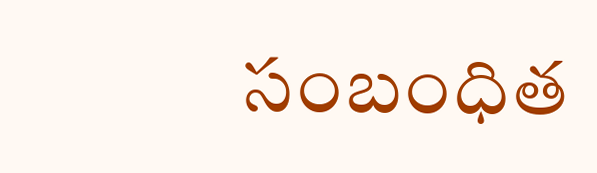సంబంధిత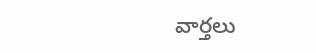వార్తలు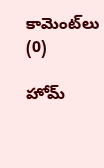కామెంట్‌లు (0)

హోమ్